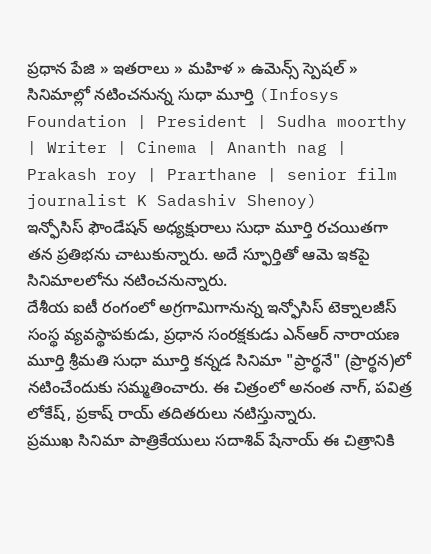ప్రధాన పేజి » ఇతరాలు » మహిళ » ఉమెన్స్ స్పెషల్ » సినిమాల్లో నటించనున్న సుధా మూర్తి (Infosys Foundation | President | Sudha moorthy | Writer | Cinema | Ananth nag | Prakash roy | Prarthane | senior film journalist K Sadashiv Shenoy)
ఇన్ఫోసిస్ ఫౌండేషన్ అధ్యక్షురాలు సుధా మూర్తి రచయితగా తన ప్రతిభను చాటుకున్నారు. అదే స్ఫూర్తితో ఆమె ఇకపై సినిమాలలోను నటించనున్నారు.
దేశీయ ఐటీ రంగంలో అగ్రగామిగానున్న ఇన్ఫోసిస్ టెక్నాలజీస్ సంస్థ వ్యవస్థాపకుడు, ప్రధాన సంరక్షకుడు ఎన్ఆర్ నారాయణ మూర్తి శ్రీమతి సుధా మూర్తి కన్నడ సినిమా "ప్రార్థనే" (ప్రార్థన)లో నటించేందుకు సమ్మతించారు. ఈ చిత్రంలో అనంత నాగ్, పవిత్ర లోకేష్, ప్రకాష్ రాయ్ తదితరులు నటిస్తున్నారు.
ప్రముఖ సినిమా పాత్రికేయులు సదాశివ్ షేనాయ్ ఈ చిత్రానికి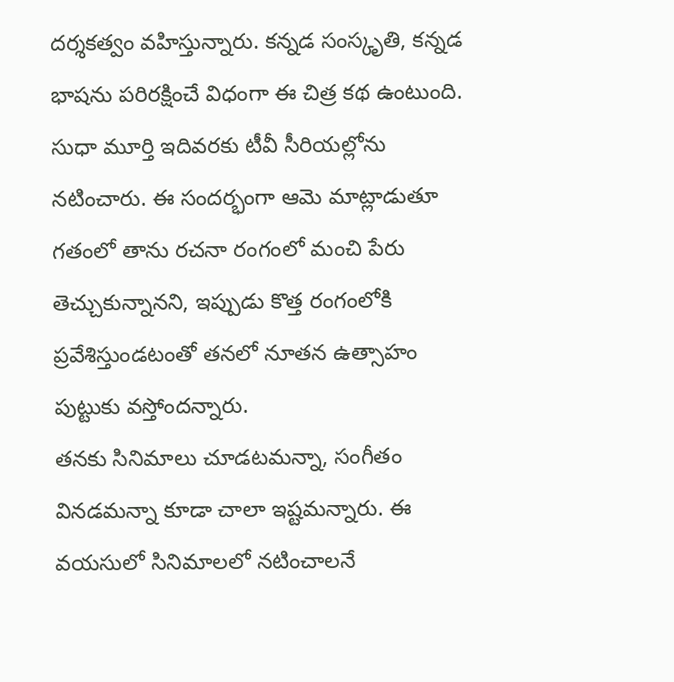దర్శకత్వం వహిస్తున్నారు. కన్నడ సంస్కృతి, కన్నడ భాషను పరిరక్షించే విధంగా ఈ చిత్ర కథ ఉంటుంది. సుధా మూర్తి ఇదివరకు టీవీ సీరియల్లోను నటించారు. ఈ సందర్భంగా ఆమె మాట్లాడుతూ గతంలో తాను రచనా రంగంలో మంచి పేరు తెచ్చుకున్నానని, ఇప్పుడు కొత్త రంగంలోకి ప్రవేశిస్తుండటంతో తనలో నూతన ఉత్సాహం పుట్టుకు వస్తోందన్నారు.
తనకు సినిమాలు చూడటమన్నా, సంగీతం వినడమన్నా కూడా చాలా ఇష్టమన్నారు. ఈ వయసులో సినిమాలలో నటించాలనే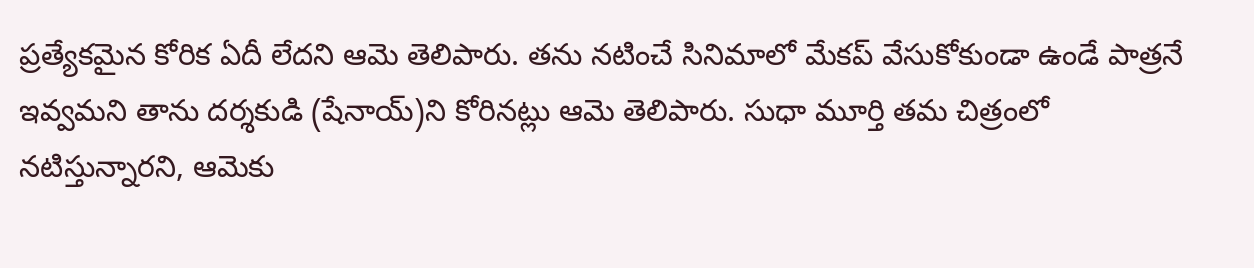ప్రత్యేకమైన కోరిక ఏదీ లేదని ఆమె తెలిపారు. తను నటించే సినిమాలో మేకప్ వేసుకోకుండా ఉండే పాత్రనే ఇవ్వమని తాను దర్శకుడి (షేనాయ్)ని కోరినట్లు ఆమె తెలిపారు. సుధా మూర్తి తమ చిత్రంలో నటిస్తున్నారని, ఆమెకు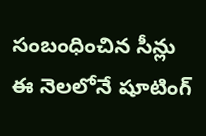సంబంధించిన సీన్లు ఈ నెలలోనే షూటింగ్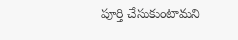పూర్తి చేసుకుంటామని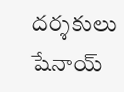దర్శకులు షేనాయ్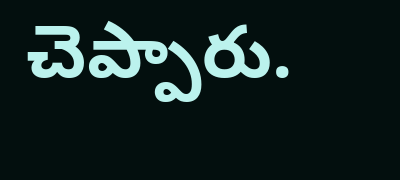చెప్పారు.